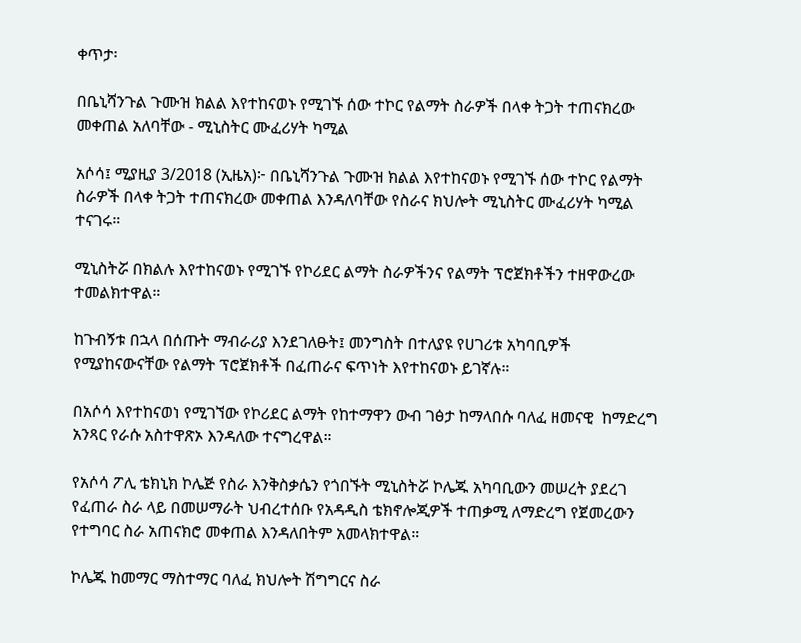ቀጥታ፡

በቤኒሻንጉል ጉሙዝ ክልል እየተከናወኑ የሚገኙ ሰው ተኮር የልማት ስራዎች በላቀ ትጋት ተጠናክረው መቀጠል አለባቸው - ሚኒስትር ሙፈሪሃት ካሚል

አሶሳ፤ ሚያዚያ 3/2018 (ኢዜአ)፦ በቤኒሻንጉል ጉሙዝ ክልል እየተከናወኑ የሚገኙ ሰው ተኮር የልማት ስራዎች በላቀ ትጋት ተጠናክረው መቀጠል እንዳለባቸው የስራና ክህሎት ሚኒስትር ሙፈሪሃት ካሚል ተናገሩ።

ሚኒስትሯ በክልሉ እየተከናወኑ የሚገኙ የኮሪደር ልማት ስራዎችንና የልማት ፕሮጀክቶችን ተዘዋውረው ተመልክተዋል።

ከጉብኝቱ በኋላ በሰጡት ማብራሪያ እንደገለፁት፤ መንግስት በተለያዩ የሀገሪቱ አካባቢዎች የሚያከናውናቸው የልማት ፕሮጀክቶች በፈጠራና ፍጥነት እየተከናወኑ ይገኛሉ።

በአሶሳ እየተከናወነ የሚገኘው የኮሪደር ልማት የከተማዋን ውብ ገፅታ ከማላበሱ ባለፈ ዘመናዊ  ከማድረግ አንጻር የራሱ አስተዋጽኦ እንዳለው ተናግረዋል።

የአሶሳ ፖሊ ቴክኒክ ኮሌጅ የስራ እንቅስቃሴን የጎበኙት ሚኒስትሯ ኮሌጁ አካባቢውን መሠረት ያደረገ የፈጠራ ስራ ላይ በመሠማራት ህብረተሰቡ የአዳዲስ ቴክኖሎጂዎች ተጠቃሚ ለማድረግ የጀመረውን የተግባር ስራ አጠናክሮ መቀጠል እንዳለበትም አመላክተዋል።

ኮሌጁ ከመማር ማስተማር ባለፈ ክህሎት ሽግግርና ስራ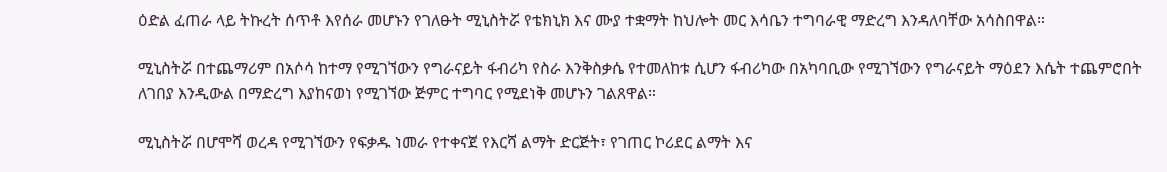ዕድል ፈጠራ ላይ ትኩረት ሰጥቶ እየሰራ መሆኑን የገለፁት ሚኒስትሯ የቴክኒክ እና ሙያ ተቋማት ከህሎት መር እሳቤን ተግባራዊ ማድረግ እንዳለባቸው አሳስበዋል።

ሚኒስትሯ በተጨማሪም በአሶሳ ከተማ የሚገኘውን የግራናይት ፋብሪካ የስራ እንቅስቃሴ የተመለከቱ ሲሆን ፋብሪካው በአካባቢው የሚገኘውን የግራናይት ማዕደን እሴት ተጨምሮበት ለገበያ እንዲውል በማድረግ እያከናወነ የሚገኘው ጅምር ተግባር የሚደነቅ መሆኑን ገልጸዋል።

ሚኒስትሯ በሆሞሻ ወረዳ የሚገኘውን የፍቃዱ ነመራ የተቀናጀ የእርሻ ልማት ድርጅት፣ የገጠር ኮሪደር ልማት እና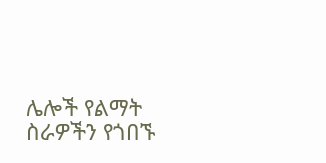ሌሎች የልማት ስራዎችን የጎበኙ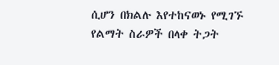ሲሆን በክልሉ እየተከናወኑ የሚገኙ የልማት ስራዎች በላቀ ትጋት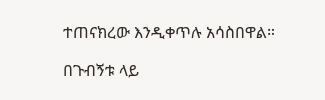ተጠናክረው እንዲቀጥሉ አሳስበዋል።

በጉብኝቱ ላይ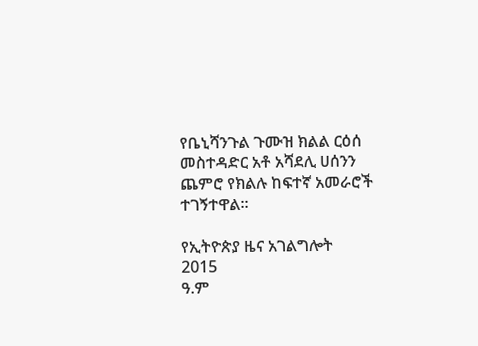የቤኒሻንጉል ጉሙዝ ክልል ርዕሰ መስተዳድር አቶ አሻደሊ ሀሰንን ጨምሮ የክልሉ ከፍተኛ አመራሮች ተገኝተዋል።

የኢትዮጵያ ዜና አገልግሎት
2015
ዓ.ም